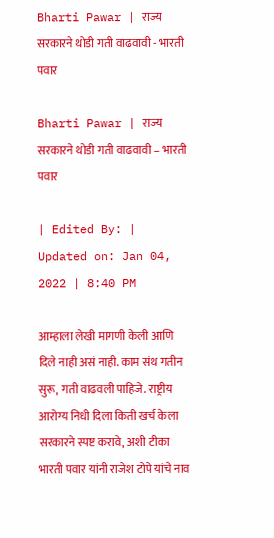Bharti Pawar | राज्य सरकारने थोडी गती वाढवावी - भारती पवार

Bharti Pawar | राज्य सरकारने थोडी गती वाढवावी – भारती पवार

| Edited By: | Updated on: Jan 04, 2022 | 8:40 PM

आम्हाला लेखी मागणी केली आणि दिले नाही असं नाही. काम संथ गतीन सुरू, गती वाढवली पाहिजे. राष्ट्रीय आरोग्य निधी दिला किती खर्च केला सरकारने स्पष्ट करावे, अशी टीका भारती पवार यांनी राजेश टोपे यांचे नाव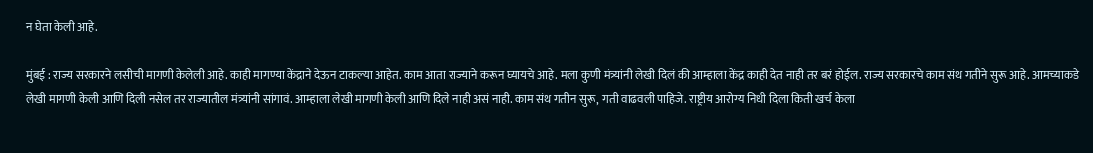न घेता केली आहे.

मुंबई : राज्य सरकारने लसीची मागणी केलेली आहे. काही मागण्या केंद्राने देऊन टाकल्या आहेत. काम आता राज्याने करून घ्यायचे आहे. मला कुणी मंत्र्यांनी लेखी दिलं की आम्हाला केंद्र काही देत नाही तर बरं होईल. राज्य सरकारचे काम संथ गतीने सुरू आहे. आमच्याकडे लेखी मागणी केली आणि दिली नसेल तर राज्यातील मंत्र्यांनी सांगावं. आम्हाला लेखी मागणी केली आणि दिले नाही असं नाही. काम संथ गतीन सुरू, गती वाढवली पाहिजे. राष्ट्रीय आरोग्य निधी दिला किती खर्च केला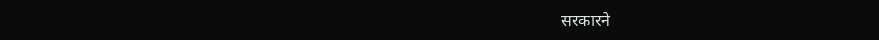सरकारने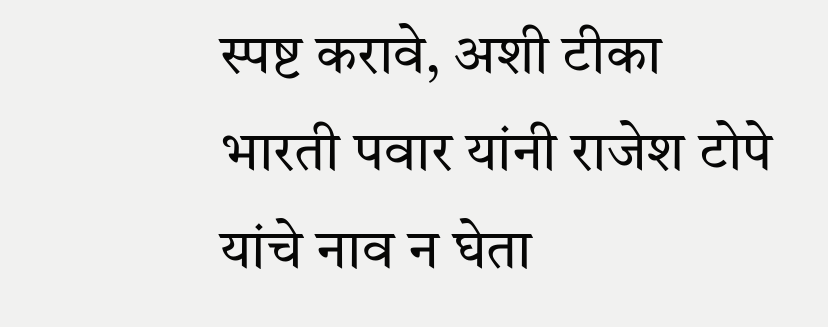स्पष्ट करावे, अशी टीका भारती पवार यांनी राजेश टोपे यांचे नाव न घेता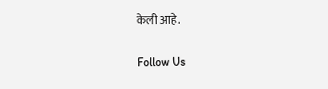केली आहे.

Follow Us